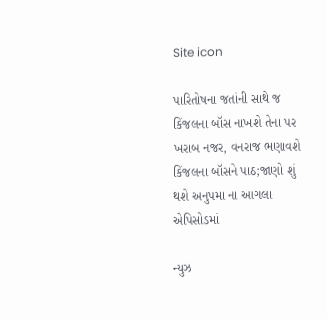Site icon

પારિતોષના જતાંની સાથે જ કિંજલના બૉસ નાખશે તેના પર ખરાબ નજર, વનરાજ ભણાવશે કિંજલના બૉસને પાઠ;જાણો શું થશે અનુપમા ના આગલા એપિસોડમાં

ન્યુઝ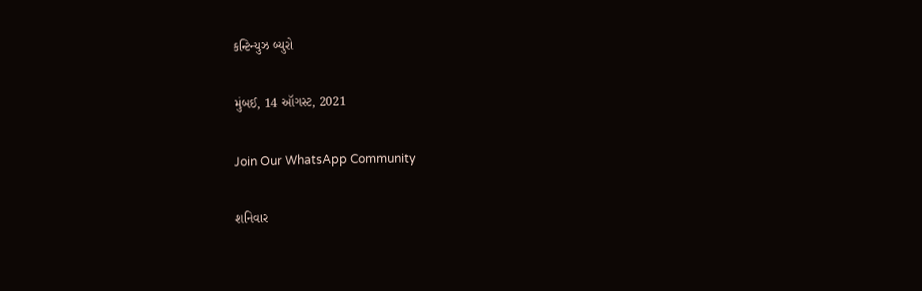કન્ટિન્યુઝ બ્યુરો

મુંબઈ, 14 ઑગસ્ટ, 2021

Join Our WhatsApp Community

શનિવાર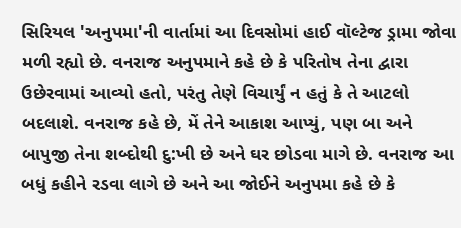સિરિયલ 'અનુપમા'ની વાર્તામાં આ દિવસોમાં હાઈ વૉલ્ટેજ ડ્રામા જોવા મળી રહ્યો છે. વનરાજ અનુપમાને કહે છે કે પરિતોષ તેના દ્વારા ઉછેરવામાં આવ્યો હતો, પરંતુ તેણે વિચાર્યું ન હતું કે તે આટલો બદલાશે. વનરાજ કહે છે, મેં તેને આકાશ આપ્યું, પણ બા અને બાપુજી તેના શબ્દોથી દુ:ખી છે અને ઘર છોડવા માગે છે. વનરાજ આ બધું કહીને રડવા લાગે છે અને આ જોઈને અનુપમા કહે છે કે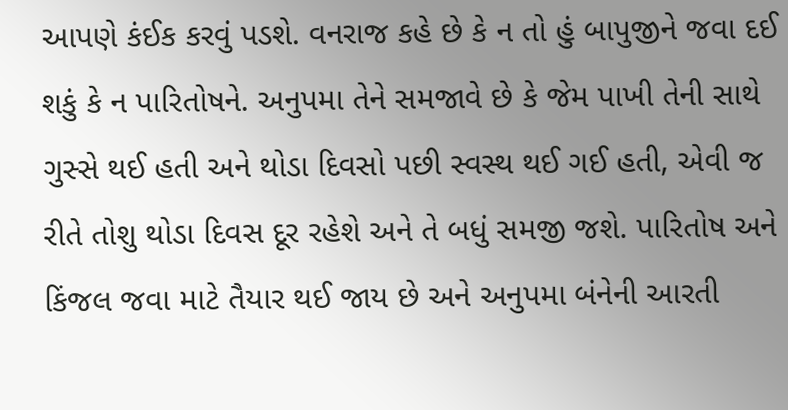આપણે કંઈક કરવું પડશે. વનરાજ કહે છે કે ન તો હું બાપુજીને જવા દઈ શકું કે ન પારિતોષને. અનુપમા તેને સમજાવે છે કે જેમ પાખી તેની સાથે ગુસ્સે થઈ હતી અને થોડા દિવસો પછી સ્વસ્થ થઈ ગઈ હતી, એવી જ રીતે તોશુ થોડા દિવસ દૂર રહેશે અને તે બધું સમજી જશે. પારિતોષ અને કિંજલ જવા માટે તૈયાર થઈ જાય છે અને અનુપમા બંનેની આરતી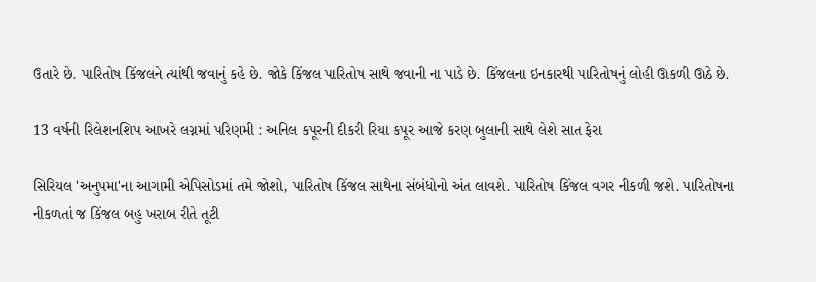ઉતારે છે. પારિતોષ કિંજલને ત્યાંથી જવાનું કહે છે. જોકે કિંજલ પારિતોષ સાથે જવાની ના પાડે છે. કિંજલના ઇનકારથી પારિતોષનું લોહી ઊકળી ઊઠે છે.

13 વર્ષની રિલેશનશિપ આખરે લગ્નમાં પરિણમી : અનિલ કપૂરની દીકરી રિયા કપૂર આજે કરણ બુલાની સાથે લેશે સાત ફેરા

સિરિયલ 'અનુપમા'ના આગામી એપિસોડમાં તમે જોશો, પારિતોષ કિંજલ સાથેના સંબંધોનો અંત લાવશે. પારિતોષ કિંજલ વગર નીકળી જશે. પારિતોષના નીકળતાં જ કિંજલ બહુ ખરાબ રીતે તૂટી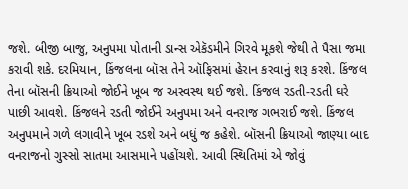જશે. બીજી બાજુ, અનુપમા પોતાની ડાન્સ એકૅડમીને ગિરવે મૂકશે જેથી તે પૈસા જમા કરાવી શકે. દરમિયાન, કિંજલના બૉસ તેને ઑફિસમાં હેરાન કરવાનું શરૂ કરશે. કિંજલ તેના બૉસની ક્રિયાઓ જોઈને ખૂબ જ અસ્વસ્થ થઈ જશે. કિંજલ રડતી-રડતી ઘરે પાછી આવશે. કિંજલને રડતી જોઈને અનુપમા અને વનરાજ ગભરાઈ જશે. કિંજલ અનુપમાને ગળે લગાવીને ખૂબ રડશે અને બધું જ કહેશે. બૉસની ક્રિયાઓ જાણ્યા બાદ વનરાજનો ગુસ્સો સાતમા આસમાને પહોંચશે. આવી સ્થિતિમાં એ જોવું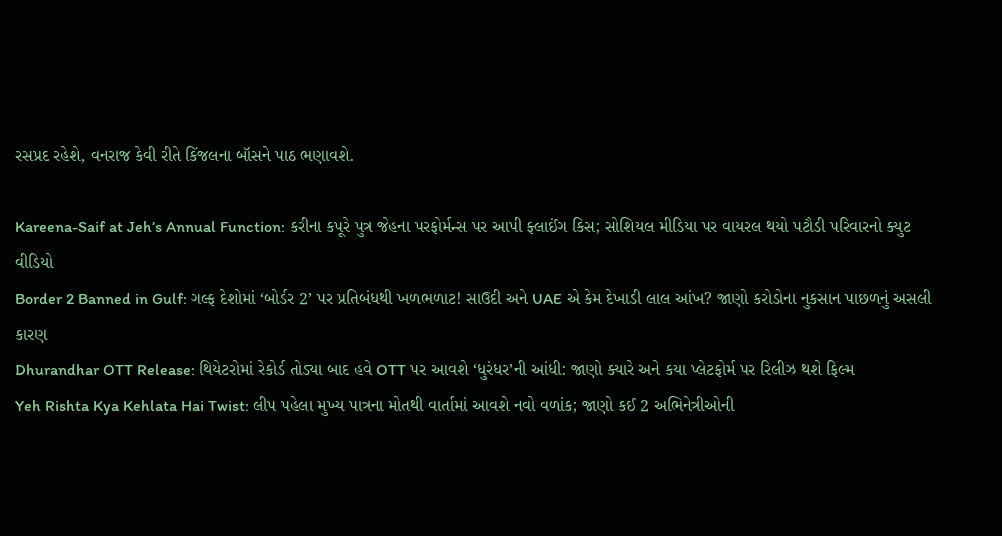રસપ્રદ રહેશે, વનરાજ કેવી રીતે કિંજલના બૉસને પાઠ ભણાવશે.

Kareena-Saif at Jeh’s Annual Function: કરીના કપૂરે પુત્ર જેહના પરફોર્મન્સ પર આપી ફ્લાઈંગ કિસ; સોશિયલ મીડિયા પર વાયરલ થયો પટૌડી પરિવારનો ક્યુટ વીડિયો
Border 2 Banned in Gulf: ગલ્ફ દેશોમાં ‘બોર્ડર 2’ પર પ્રતિબંધથી ખળભળાટ! સાઉદી અને UAE એ કેમ દેખાડી લાલ આંખ? જાણો કરોડોના નુકસાન પાછળનું અસલી કારણ
Dhurandhar OTT Release: થિયેટરોમાં રેકોર્ડ તોડ્યા બાદ હવે OTT પર આવશે ‘ધુરંધર’ની આંધી: જાણો ક્યારે અને કયા પ્લેટફોર્મ પર રિલીઝ થશે ફિલ્મ
Yeh Rishta Kya Kehlata Hai Twist: લીપ પહેલા મુખ્ય પાત્રના મોતથી વાર્તામાં આવશે નવો વળાંક; જાણો કઈ 2 અભિનેત્રીઓની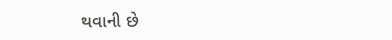થવાની છે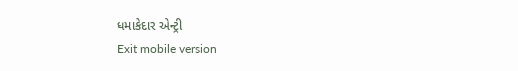ધમાકેદાર એન્ટ્રી
Exit mobile version